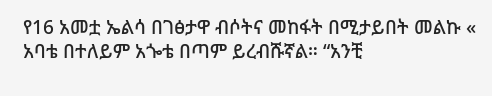የ16 አመቷ ኤልሳ በገፅታዋ ብሶትና መከፋት በሚታይበት መልኩ « አባቴ በተለይም አጐቴ በጣም ይረብሹኛል። “አንቺ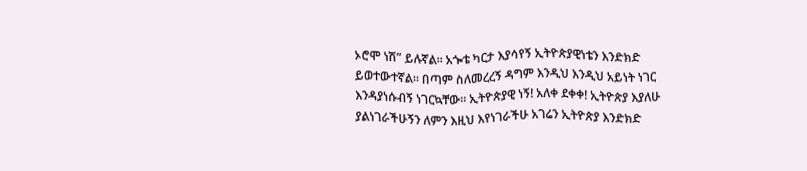ኦሮሞ ነሽ” ይሉኛል። አጐቴ ካርታ እያሳየኝ ኢትዮጵያዊነቴን እንድክድ ይወተውተኛል። በጣም ስለመረረኝ ዳግም እንዲህ እንዲህ አይነት ነገር እንዳያነሱብኝ ነገርኳቸው። ኢትዮጵያዊ ነኝ! አለቀ ደቀቀ! ኢትዮጵያ እያለሁ ያልነገራችሁኝን ለምን እዚህ እየነገራችሁ አገሬን ኢትዮጵያ እንድክድ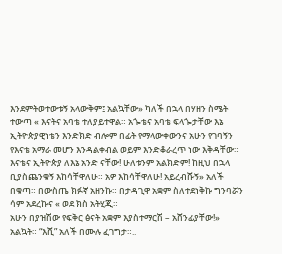እንደምትወተውቱኝ አላውቅም፤ አልኳቸው» ካለች በኋላ በሃዘን ስሜት ተውጣ « እናትና አባቴ ተለያይተዋል። አጐቴና አባቴ ፍላጐታቸው እኔ ኢትዮጵያዊነቴን እንድክድ ብሎም በፊት የማላውቀውንና አሁን የገባኝን የእናቴ አማራ መሆን እንዳልቀብል ወይም እንድቆራረጥ ነው እቅዳቸው።
እናቴና ኢትዮጵያ ለእኔ አንድ ናቸው! ሁለቱንም አልክድም! ከዚህ በኋላ ቢያስጨንቁኝ እከሳቸዋለሁ። አዎ እከሳቸዋለሁ! አይረብሹኝ» አለች በቁጣ። በውስጤ ክፉኛ አዘንኩ። በታዳጊዋ አቋም ስለተደነቅኩ ግንባሯን ሳም አደረኩና « ወደ ክስ አትሂጂ።
አሁን በያዝሽው የፍቅር ፅናት አቋም እያስተማርሽ – አሸንፊያቸው!» አልኳት። “እሺ” አለች በሙሉ ፈገግታ።..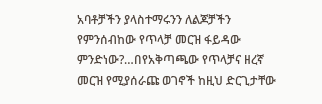አባቶቻችን ያላስተማሩንን ለልጆቻችን የምንሰብከው የጥላቻ መርዝ ፋይዳው ምንድነው?…በየአቅጣጫው የጥላቻና ዘረኛ መርዝ የሚያሰራጩ ወገኖች ከዚህ ድርጊታቸው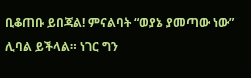ቢቆጠቡ ይበጃል! ምናልባት “ወያኔ ያመጣው ነው” ሊባል ይችላል። ነገር ግን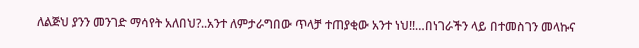ለልጅህ ያንን መንገድ ማሳየት አለበህ?..አንተ ለምታራግበው ጥላቻ ተጠያቂው አንተ ነህ!!…በነገራችን ላይ በተመስገን መላኩና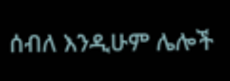ሰብለ እንዲሁም ሌሎች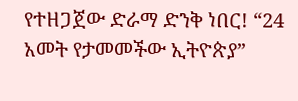የተዘጋጀው ድራማ ድንቅ ነበር! “24 አመት የታመመችው ኢትዮጵያ”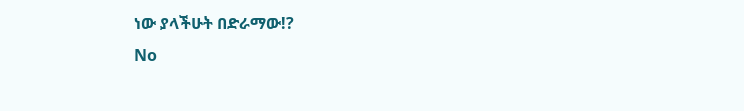ነው ያላችሁት በድራማው!?
No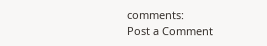comments:
Post a Comment